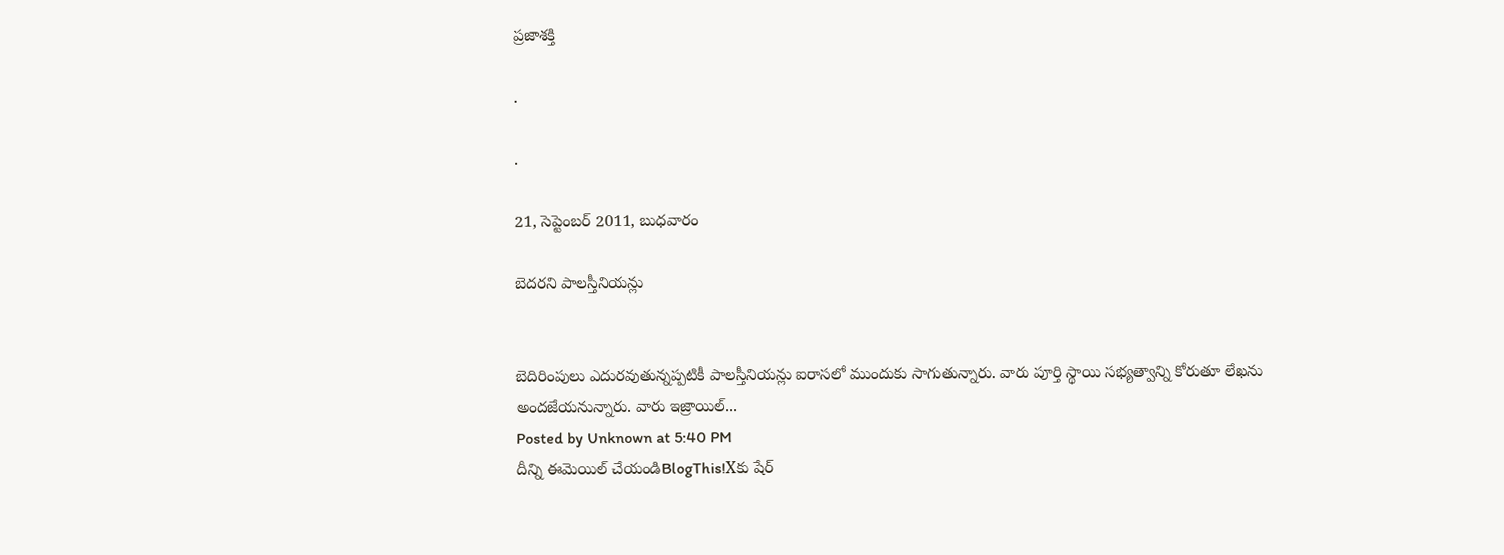ప్రజాశక్తి

.

.

21, సెప్టెంబర్ 2011, బుధవారం

బెదరని పాలస్తీనియన్లు


బెదిరింపులు ఎదురవుతున్నప్పటికీ పాలస్తీనియన్లు ఐరాసలో ముందుకు సాగుతున్నారు. వారు పూర్తి స్థాయి సభ్యత్వాన్ని కోరుతూ లేఖను అందజేయనున్నారు. వారు ఇజ్రాయిల్‌...
Posted by Unknown at 5:40 PM
దీన్ని ఈమెయిల్‌ చేయండిBlogThis!Xకు షేర్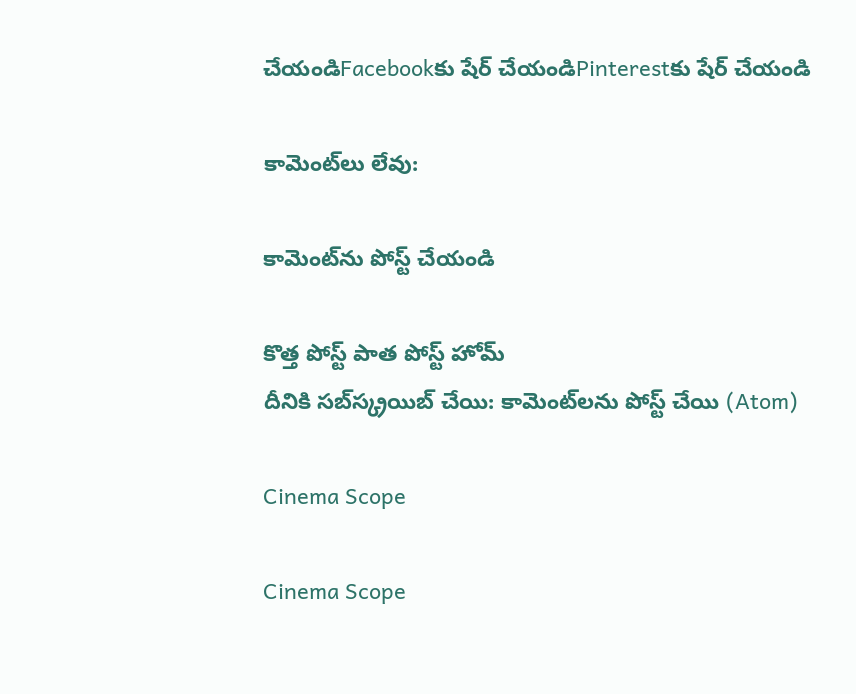చేయండిFacebookకు షేర్ చేయండిPinterestకు షేర్ చేయండి

కామెంట్‌లు లేవు:

కామెంట్‌ను పోస్ట్ చేయండి

కొత్త పోస్ట్ పాత పోస్ట్ హోమ్
దీనికి సబ్‌స్క్రయిబ్ చేయి: కామెంట్‌లను పోస్ట్ చేయి (Atom)

Cinema Scope

Cinema Scope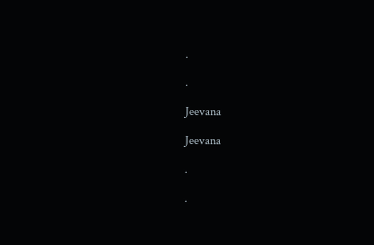.

.

Jeevana

Jeevana

.

.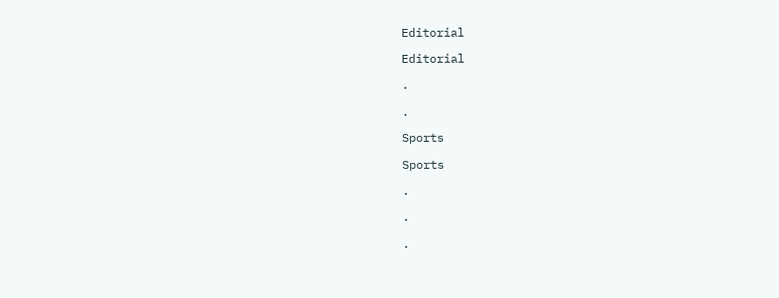Editorial

Editorial

.

.

Sports

Sports

.

.

.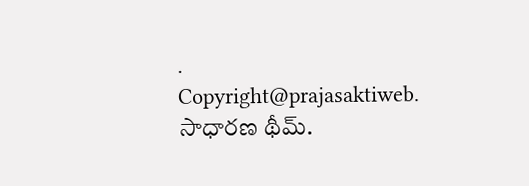.
Copyright@prajasaktiweb. సాధారణ థీమ్.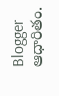Blogger ఆధారితం.